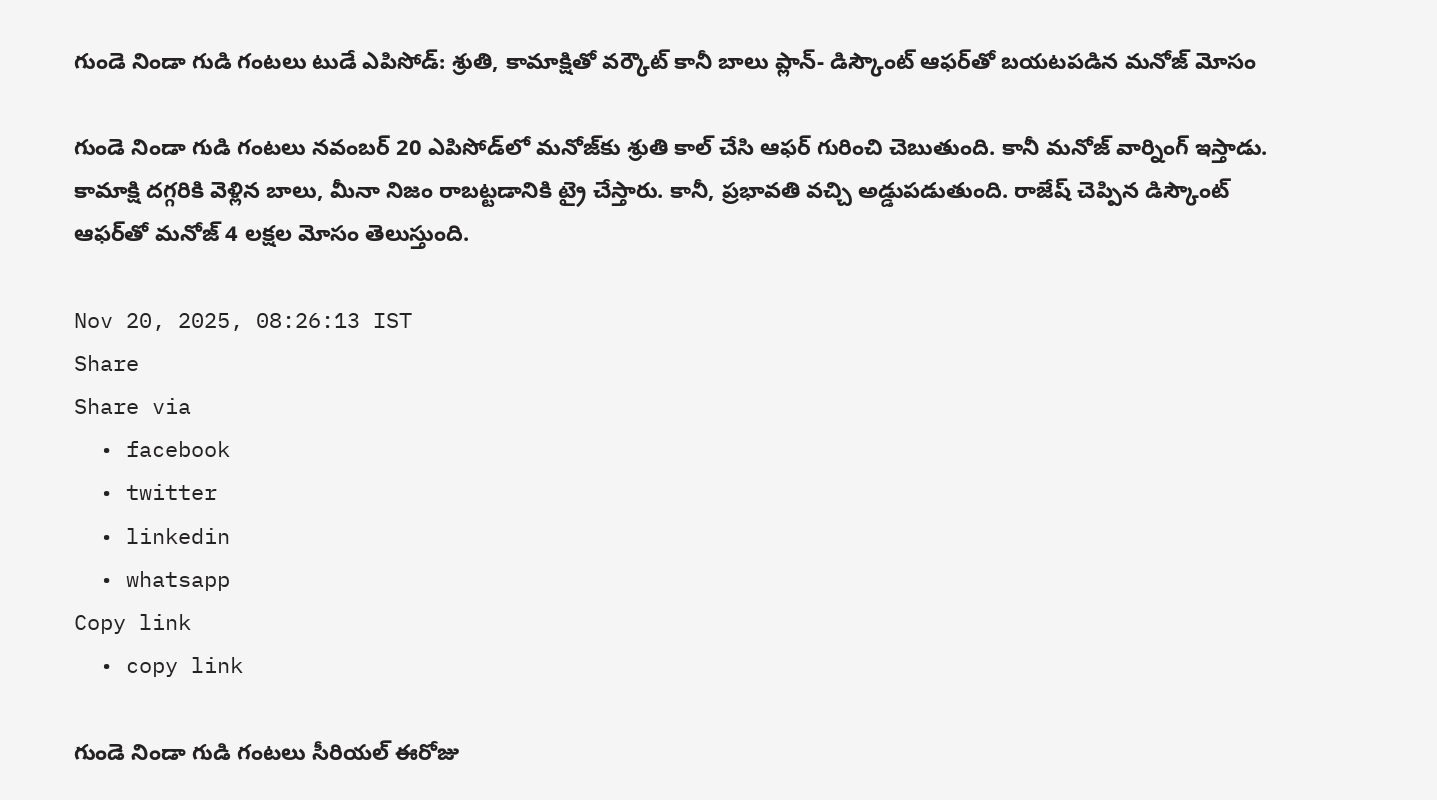గుండె నిండా గుడి గంటలు టుడే ఎపిసోడ్: శ్రుతి, కామాక్షితో వర్కౌట్ కానీ బాలు ప్లాన్- డిస్కౌంట్ ఆఫర్‌తో బయటపడిన మనోజ్ మోసం

గుండె నిండా గుడి గంటలు నవంబర్ 20 ఎపిసోడ్‌లో మనోజ్‌కు శ్రుతి కాల్ చేసి ఆఫర్ గురించి చెబుతుంది. కానీ మనోజ్ వార్నింగ్ ఇస్తాడు. కామాక్షి దగ్గరికి వెళ్లిన బాలు, మీనా నిజం రాబట్టడానికి ట్రై చేస్తారు. కానీ, ప్రభావతి వచ్చి అడ్డుపడుతుంది. రాజేష్ చెప్పిన డిస్కౌంట్ ఆఫర్‌తో మనోజ్ 4 లక్షల మోసం తెలుస్తుంది.

Nov 20, 2025, 08:26:13 IST
Share
Share via
  • facebook
  • twitter
  • linkedin
  • whatsapp
Copy link
  • copy link

గుండె నిండా గుడి గంటలు సీరియల్‌‌ ఈరోజు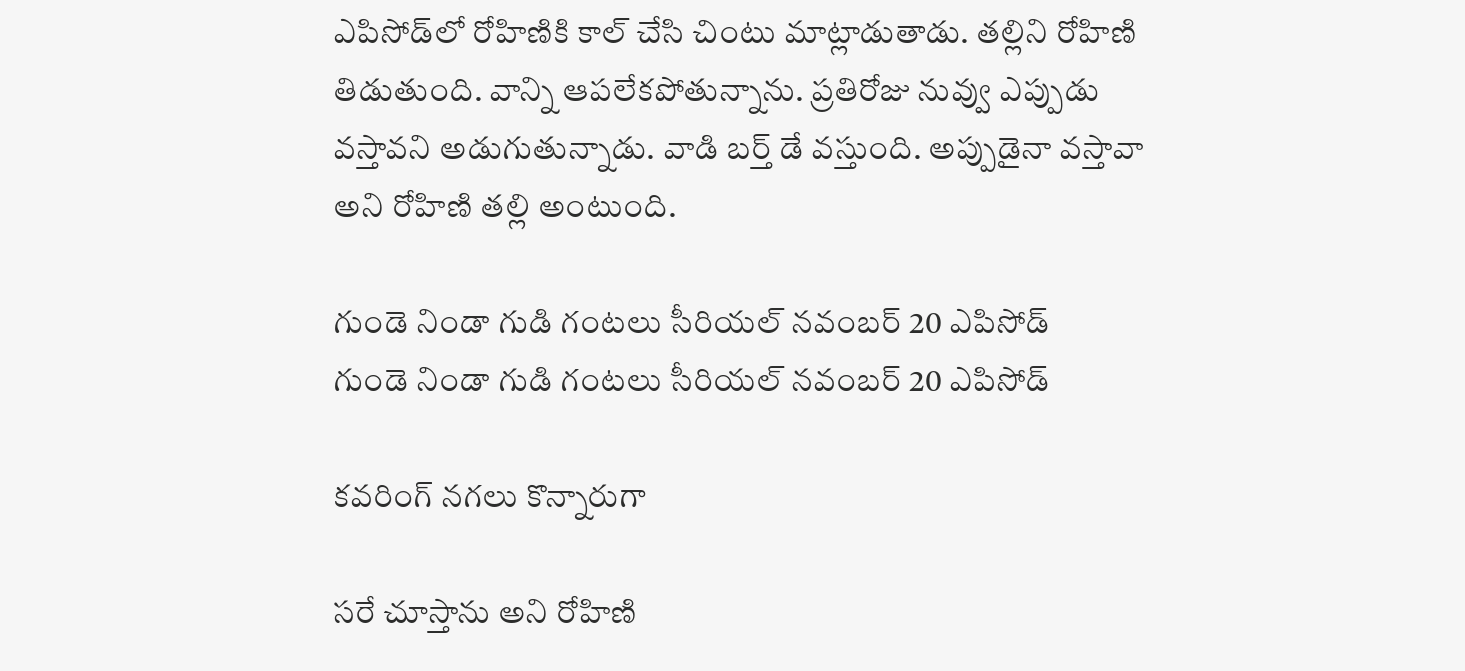ఎపిసోడ్‌లో రోహిణికి కాల్ చేసి చింటు మాట్లాడుతాడు. తల్లిని రోహిణి తిడుతుంది. వాన్ని ఆపలేకపోతున్నాను. ప్రతిరోజు నువ్వు ఎప్పుడు వస్తావని అడుగుతున్నాడు. వాడి బర్త్ డే వస్తుంది. అప్పుడైనా వస్తావా అని రోహిణి తల్లి అంటుంది.

గుండె నిండా గుడి గంటలు సీరియల్ నవంబర్ 20 ఎపిసోడ్‌
గుండె నిండా గుడి గంటలు సీరియల్ నవంబర్ 20 ఎపిసోడ్‌

కవరింగ్ నగలు కొన్నారుగా

సరే చూస్తాను అని రోహిణి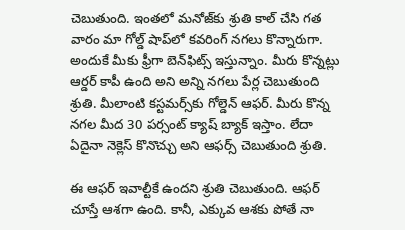చెబుతుంది. ఇంతలో మనోజ్‌కు శ్రుతి కాల్ చేసి గత వారం మా గోల్డ్ షాప్‌లో కవరింగ్ నగలు కొన్నారుగా. అందుకే మీకు ఫ్రీగా బెన్‌ఫిట్స్ ఇస్తున్నాం. మీరు కొన్నట్లు ఆర్డర్ కాపీ ఉంది అని అన్ని నగలు పేర్ల చెబుతుంది శ్రుతి. మీలాంటి కస్టమర్స్‌కు గోల్డెన్ ఆఫర్. మీరు కొన్న నగల మీద 30 పర్సంట్ క్యాష్ బ్యాక్ ఇస్తాం. లేదా ఏదైనా నెక్లెస్ కొనొచ్చు అని ఆఫర్స్ చెబుతుంది శ్రుతి.

ఈ ఆఫర్ ఇవాల్టీకే ఉందని శ్రుతి చెబుతుంది. ఆఫర్ చూస్తే ఆశగా ఉంది. కానీ, ఎక్కువ ఆశకు పోతే నా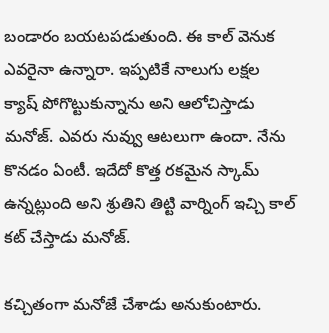బండారం బయటపడుతుంది. ఈ కాల్ వెనుక ఎవరైనా ఉన్నారా. ఇప్పటికే నాలుగు లక్షల క్యాష్ పోగొట్టుకున్నాను అని ఆలోచిస్తాడు మనోజ్. ఎవరు నువ్వు ఆటలుగా ఉందా. నేను కొనడం ఏంటీ. ఇదేదో కొత్త రకమైన స్కామ్ ఉన్నట్లుంది అని శ్రుతిని తిట్టి వార్నింగ్ ఇచ్చి కాల్ కట్ చేస్తాడు మనోజ్.

కచ్చితంగా మనోజే చేశాడు అనుకుంటారు.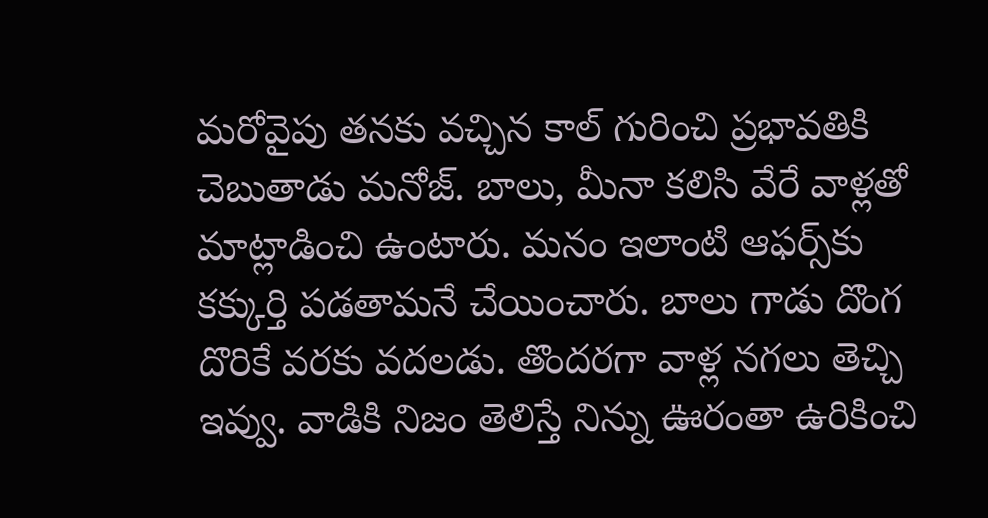మరోవైపు తనకు వచ్చిన కాల్ గురించి ప్రభావతికి చెబుతాడు మనోజ్. బాలు, మీనా కలిసి వేరే వాళ్లతో మాట్లాడించి ఉంటారు. మనం ఇలాంటి ఆఫర్స్‌కు కక్కుర్తి పడతామనే చేయించారు. బాలు గాడు దొంగ దొరికే వరకు వదలడు. తొందరగా వాళ్ల నగలు తెచ్చి ఇవ్వు. వాడికి నిజం తెలిస్తే నిన్ను ఊరంతా ఉరికించి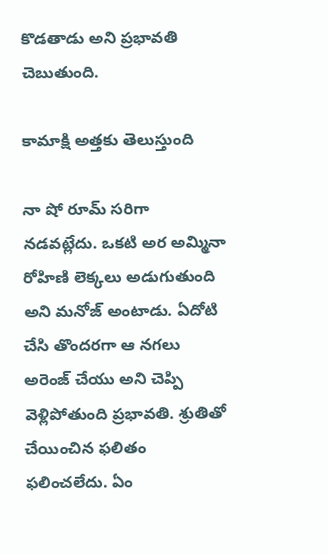కొడతాడు అని ప్రభావతి చెబుతుంది.

కామాక్షి అత్తకు తెలుస్తుంది

నా షో రూమ్ సరిగా నడవట్లేదు. ఒకటి అర అమ్మినా రోహిణి లెక్కలు అడుగుతుంది అని మనోజ్ అంటాడు. ఏదోటి చేసి తొందరగా ఆ నగలు అరెంజ్ చేయు అని చెప్పి వెళ్లిపోతుంది ప్రభావతి. శ్రుతితో చేయించిన ఫలితం ఫలించలేదు. ఏం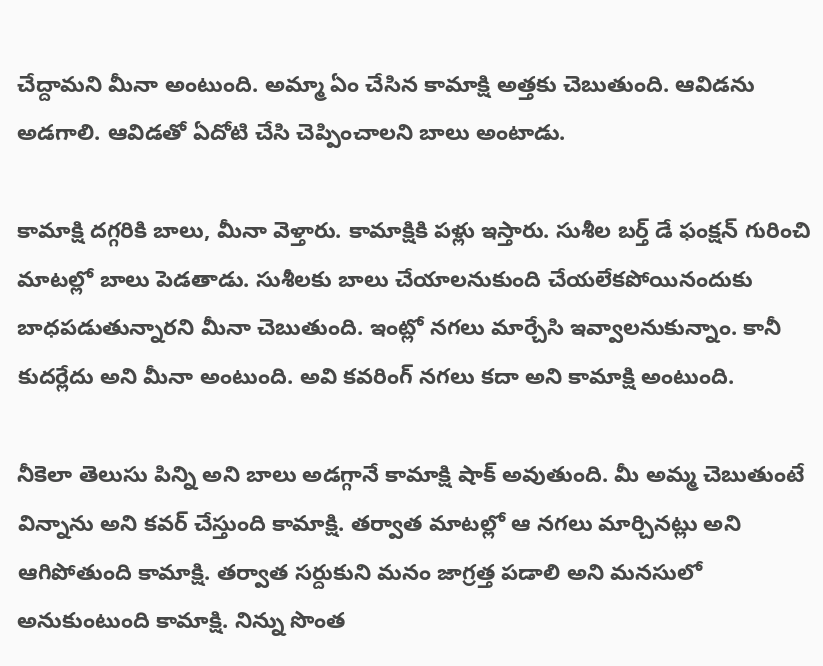చేద్దామని మీనా అంటుంది. అమ్మా ఏం చేసిన కామాక్షి అత్తకు చెబుతుంది. ఆవిడను అడగాలి. ఆవిడతో ఏదోటి చేసి చెప్పించాలని బాలు అంటాడు.

కామాక్షి దగ్గరికి బాలు, మీనా వెళ్తారు. కామాక్షికి పళ్లు ఇస్తారు. సుశీల బర్త్ డే ఫంక్షన్ గురించి మాటల్లో బాలు పెడతాడు. సుశీలకు బాలు చేయాలనుకుంది చేయలేకపోయినందుకు బాధపడుతున్నారని మీనా చెబుతుంది. ఇంట్లో నగలు మార్చేసి ఇవ్వాలనుకున్నాం. కానీ కుదర్లేదు అని మీనా అంటుంది. అవి కవరింగ్ నగలు కదా అని కామాక్షి అంటుంది.

నీకెలా తెలుసు పిన్ని అని బాలు అడగ్గానే కామాక్షి షాక్ అవుతుంది. మీ అమ్మ చెబుతుంటే విన్నాను అని కవర్ చేస్తుంది కామాక్షి. తర్వాత మాటల్లో ఆ నగలు మార్చినట్లు అని ఆగిపోతుంది కామాక్షి. తర్వాత సర్దుకుని మనం జాగ్రత్త పడాలి అని మనసులో అనుకుంటుంది కామాక్షి. నిన్ను సొంత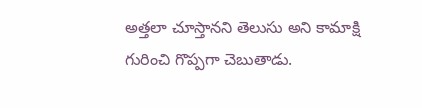అత్తలా చూస్తానని తెలుసు అని కామాక్షి గురించి గొప్పగా చెబుతాడు.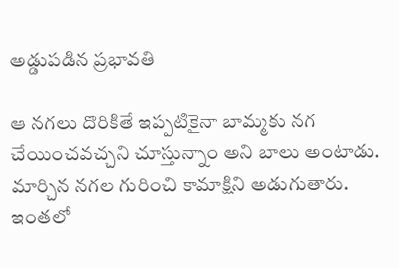అడ్డుపడిన ప్రభావతి

ఆ నగలు దొరికితే ఇప్పటికైనా బామ్మకు నగ చేయించవచ్చని చూస్తున్నాం అని బాలు అంటాడు. మార్చిన నగల గురించి కామాక్షిని అడుగుతారు. ఇంతలో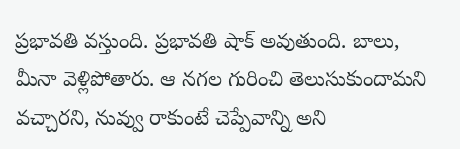ప్రభావతి వస్తుంది. ప్రభావతి షాక్ అవుతుంది. బాలు, మీనా వెళ్లిపోతారు. ఆ నగల గురించి తెలుసుకుందామని వచ్చారని, నువ్వు రాకుంటే చెప్పేవాన్ని అని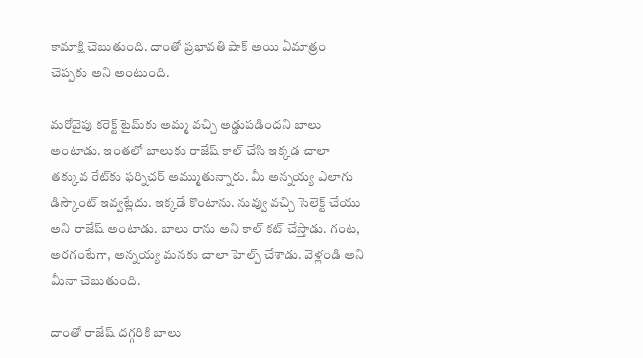కామాక్షి చెబుతుంది. దాంతో ప్రభావతి షాక్ అయి ఏమాత్రం చెప్పకు అని అంటుంది.

మరోవైపు కరెక్ట్ టైమ్‌కు అమ్మ వచ్చి అడ్డుపడిందని బాలు అంటాడు. ఇంతలో బాలుకు రాజేష్ కాల్ చేసి ఇక్కడ చాలా తక్కువ రేట్‌కు ఫర్నిచర్ అమ్ముతున్నారు. మీ అన్నయ్య ఎలాగు డిస్కౌంట్ ఇవ్వట్లేదు. ఇక్కడే కొంటాను. నువ్వు వచ్చి సెలెక్ట్ చేయు అని రాజేష్ అంటాడు. బాలు రాను అని కాల్ కట్ చేస్తాడు. గంట, అరగంటేగా, అన్నయ్య మనకు చాలా హెల్ప్ చేశాడు. వెళ్లండి అని మీనా చెబుతుంది.

దాంతో రాజేష్ దగ్గరికి బాలు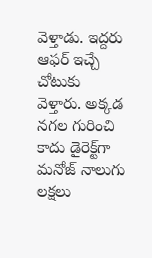వెళ్తాడు. ఇద్దరు ఆఫర్ ఇచ్చే చోటుకు వెళ్తారు. అక్కడ నగల గురించి కాదు డైరెక్ట్‌గా మనోజ్ నాలుగు లక్షలు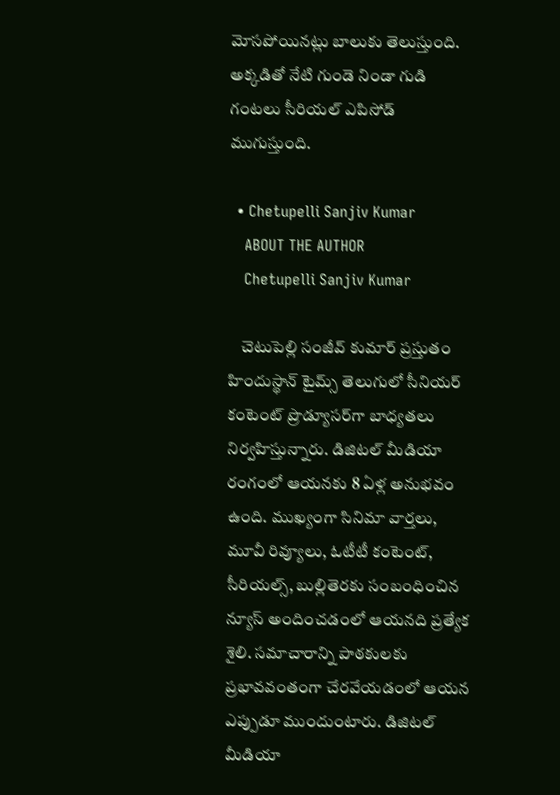మోసపోయినట్లు బాలుకు తెలుస్తుంది. అక్కడితో నేటి గుండె నిండా గుడి గంటలు సీరియల్ ఎపిసోడ్ ముగుస్తుంది.

  • Chetupelli Sanjiv Kumar
    ABOUT THE AUTHOR
    Chetupelli Sanjiv Kumar

    చెటుపెల్లి సంజీవ్ కుమార్ ప్రస్తుతం హిందుస్థాన్ టైమ్స్ తెలుగులో సీనియర్ కంటెంట్ ప్రొడ్యూసర్‌గా బాధ్యతలు నిర్వహిస్తున్నారు. డిజిటల్ మీడియా రంగంలో ఆయనకు 8 ఏళ్ల అనుభవం ఉంది. ముఖ్యంగా సినిమా వార్తలు, మూవీ రివ్యూలు, ఓటీటీ కంటెంట్, సీరియల్స్, బుల్లితెరకు సంబంధించిన న్యూస్ అందించడంలో ఆయనది ప్రత్యేక శైలి. సమాచారాన్ని పాఠకులకు ప్రభావవంతంగా చేరవేయడంలో ఆయన ఎప్పుడూ ముందుంటారు. డిజిటల్ మీడియా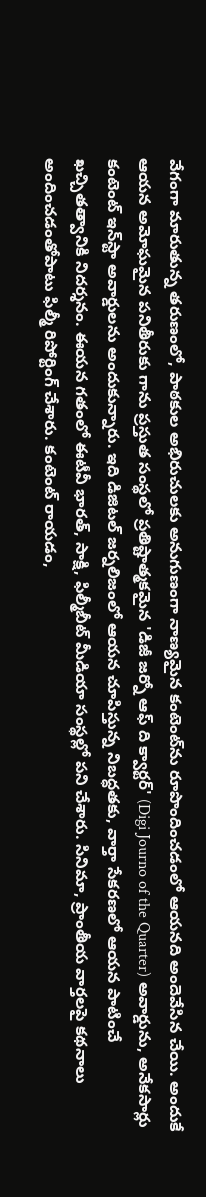వేగంగా మారుతున్న తరుణంలో, పాఠకుల అభిరుచులకు అనుగుణంగా నాణ్యమైన కంటెంట్‌ను రూపొందించడంలో ఆయనది అందెవేసిన చేయి. అందుకే ఆయన అమోఘమైన పనితీరుకు గాను ప్రస్తుత సంస్థలో ప్రతిష్టాత్మకమైన 'డిజీ జర్నో ఆఫ్ ది క్వార్టర్' (Digi Journo of the Quarter) అవార్డును, అనేకసార్లు కంటెంట్ ఇన్‌స్టా అవార్డులను అందుకున్నారు. ఇది డిజిటల్ జర్నలిజంలో ఆయన చూపిస్తున్న నిబద్ధతకు, వార్తా సేకరణలో ఆయన పాటించే ఖచ్చితత్వానికి నిదర్శనం. ఈయన గతంలో ఈటీవీ భారత్, సాక్షి, ఫిల్మీబీట్ మీడియా సంస్థల్లో పని చేశారు. సినిమా, ప్రాంతీయ వార్తలపై కథనాలు అందించడంతోపాటు ఫిల్మీ రిపోర్టింగ్ చేశారు. కంటెంట్ రాయడం,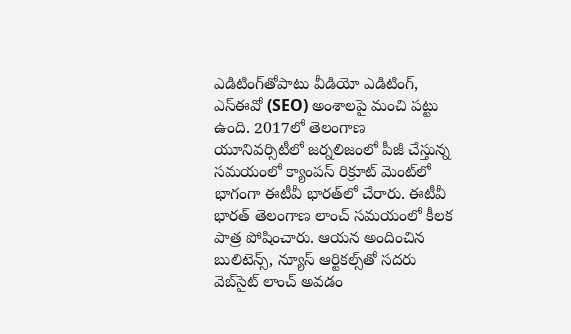ఎడిటింగ్‌తోపాటు వీడియో ఎడిటింగ్, ఎస్‌ఈవో (SEO) అంశాలపై మంచి పట్టు ఉంది. 2017లో తెలంగాణ యూనివర్సిటీలో జర్నలిజంలో పీజీ చేస్తున్న సమయంలో క్యాంపస్ రిక్రూట్ మెంట్‌లో భాగంగా ఈటీవీ భారత్‌లో చేరారు. ఈటీవీ భారత్ తెలంగాణ లాంచ్ సమయంలో కీలక పాత్ర పోషించారు. ఆయన అందించిన బులిటెన్స్, న్యూస్ ఆర్టికల్స్‌తో సదరు వెబ్‌సైట్ లాంచ్ అవడం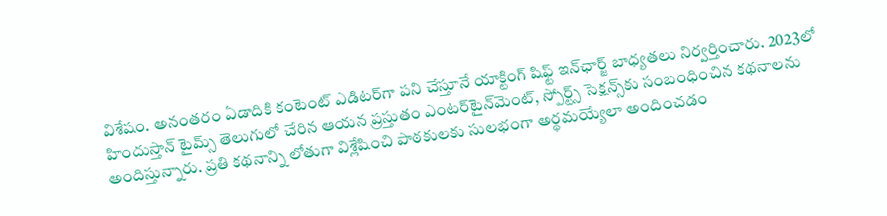విశేషం. అనంతరం ఏడాదికి కంటెంట్ ఎడిటర్‌గా పని చేస్తూనే యాక్టింగ్ షిఫ్ట్ ఇన్‌ఛార్జ్ బాధ్యతలు నిర్వర్తించారు. 2023లో హిందుస్తాన్ టైమ్స్ తెలుగులో చేరిన ఆయన ప్రస్తుతం ఎంటర్‌టైన్‌మెంట్, స్పోర్ట్స్ సెక్షన్స్‌కు సంబంధించిన కథనాలను అందిస్తున్నారు. ప్రతి కథనాన్ని లోతుగా విశ్లేషించి పాఠకులకు సులభంగా అర్థమయ్యేలా అందించడం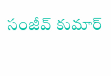సంజీవ్ కుమార్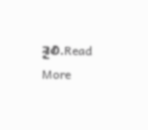శైలి.Read More